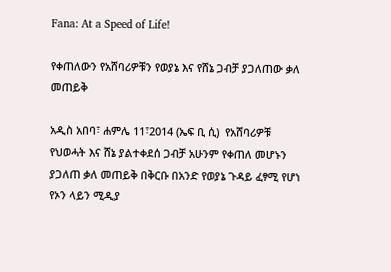Fana: At a Speed of Life!

የቀጠለውን የአሸባሪዎቹን የወያኔ እና የሸኔ ጋብቻ ያጋለጠው ቃለ መጠይቅ

አዲስ አበባ፣ ሐምሌ 11፣2014 (ኤፍ ቢ ሲ)  የአሸባሪዎቹ የህወሓት እና ሸኔ ያልተቀደሰ ጋብቻ አሁንም የቀጠለ መሆኑን ያጋለጠ ቃለ መጠይቅ በቅርቡ በአንድ የወያኔ ጉዳይ ፈፃሚ የሆነ የኦን ላይን ሚዲያ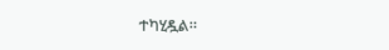ተካሂዷል፡፡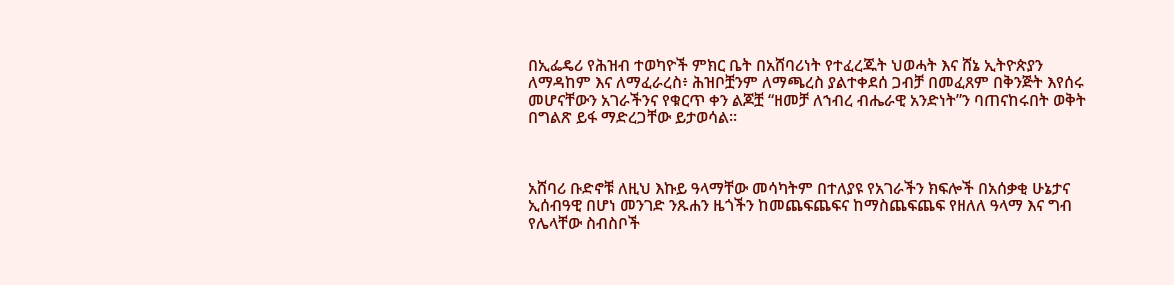በኢፌዴሪ የሕዝብ ተወካዮች ምክር ቤት በአሸባሪነት የተፈረጁት ህወሓት እና ሸኔ ኢትዮጵያን ለማዳከም እና ለማፈራረስ፥ ሕዝቦቿንም ለማጫረስ ያልተቀደሰ ጋብቻ በመፈጸም በቅንጅት እየሰሩ መሆናቸውን አገራችንና የቁርጥ ቀን ልጆቿ “ዘመቻ ለኀብረ ብሔራዊ አንድነት”ን ባጠናከሩበት ወቅት በግልጽ ይፋ ማድረጋቸው ይታወሳል፡፡



አሸባሪ ቡድኖቹ ለዚህ እኩይ ዓላማቸው መሳካትም በተለያዩ የአገራችን ክፍሎች በአሰቃቂ ሁኔታና ኢሰብዓዊ በሆነ መንገድ ንጹሐን ዜጎችን ከመጨፍጨፍና ከማስጨፍጨፍ የዘለለ ዓላማ እና ግብ የሌላቸው ስብስቦች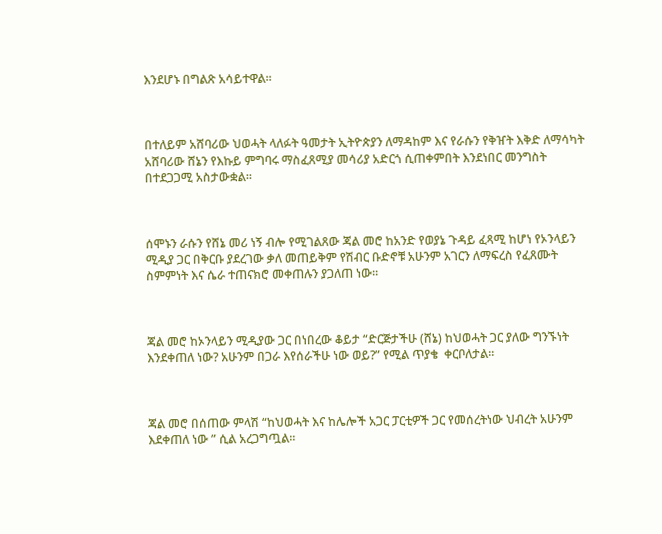እንደሆኑ በግልጽ አሳይተዋል፡፡



በተለይም አሸባሪው ህወሓት ላለፉት ዓመታት ኢትዮጵያን ለማዳከም እና የራሱን የቅዠት እቅድ ለማሳካት አሸባሪው ሸኔን የእኩይ ምግባሩ ማስፈጸሚያ መሳሪያ አድርጎ ሲጠቀምበት እንደነበር መንግስት በተደጋጋሚ አስታውቋል፡፡



ሰሞኑን ራሱን የሸኔ መሪ ነኝ ብሎ የሚገልጸው ጃል መሮ ከአንድ የወያኔ ጉዳይ ፈጻሚ ከሆነ የኦንላይን ሚዲያ ጋር በቅርቡ ያደረገው ቃለ መጠይቅም የሽብር ቡድኖቹ አሁንም አገርን ለማፍረስ የፈጸሙት ስምምነት እና ሴራ ተጠናክሮ መቀጠሉን ያጋለጠ ነው፡፡



ጃል መሮ ከኦንላይን ሚዲያው ጋር በነበረው ቆይታ “ድርጅታችሁ (ሸኔ) ከህወሓት ጋር ያለው ግንኙነት እንደቀጠለ ነው? አሁንም በጋራ እየሰራችሁ ነው ወይ?” የሚል ጥያቄ  ቀርቦለታል፡፡



ጃል መሮ በሰጠው ምላሽ “ከህወሓት እና ከሌሎች አጋር ፓርቲዎች ጋር የመሰረትነው ህብረት አሁንም እደቀጠለ ነው ” ሲል አረጋግጧል፡፡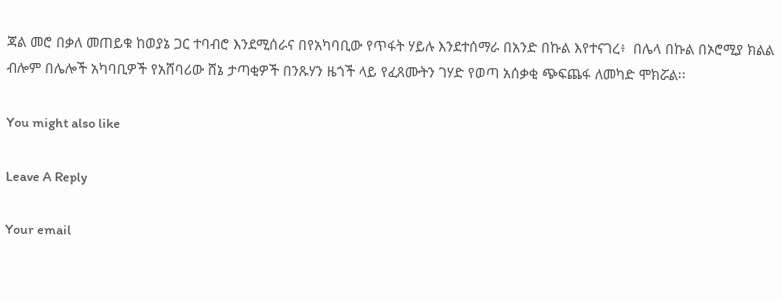ጃል መሮ በቃለ መጠይቁ ከወያኔ ጋር ተባብሮ እንደሚሰራና በየአካባቢው የጥፋት ሃይሉ እንደተሰማራ በአንድ በኩል እየተናገረ፥  በሌላ በኩል በኦሮሚያ ክልል ብሎም በሌሎች አካባቢዎች የአሸባሪው ሸኔ ታጣቂዎች በንጹሃን ዜጎች ላይ የፈጸሙትን ገሃድ የወጣ አሰቃቂ ጭፍጨፋ ለመካድ ሞክሯል፡፡

You might also like

Leave A Reply

Your email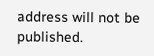address will not be published.